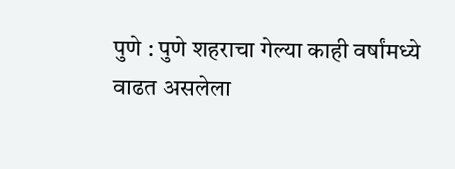पुणे : पुणे शहराचा गेल्या काही वर्षांमध्ये वाढत असलेला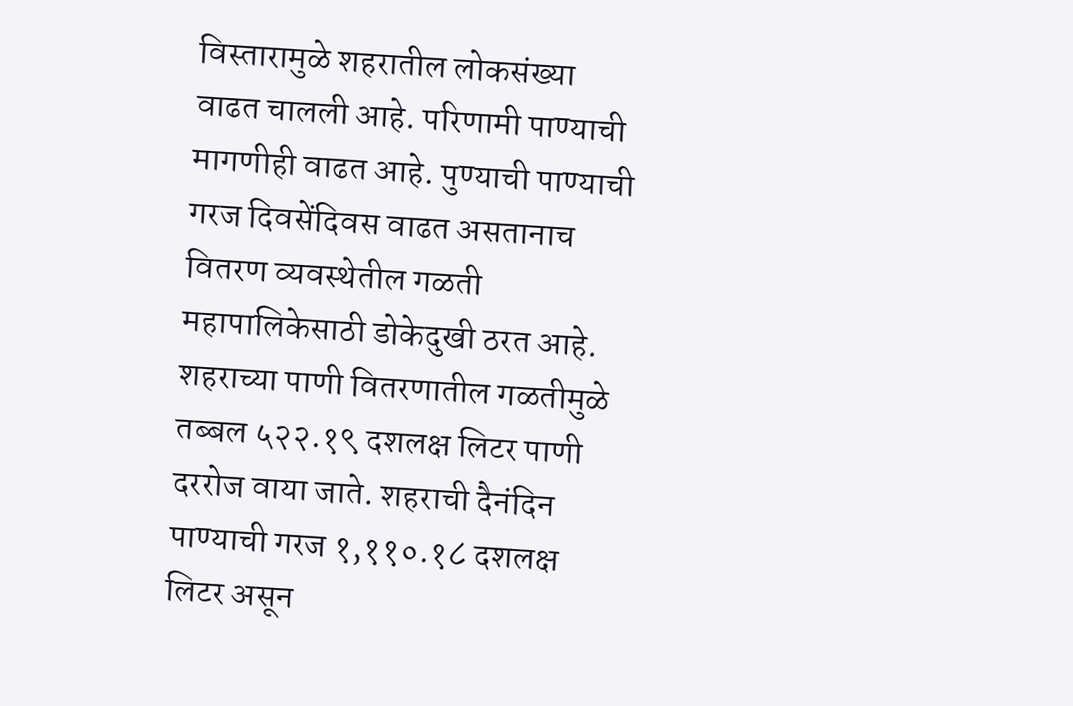विस्तारामुळे शहरातील लोकसंख्या वाढत चालली आहे. परिणामी पाण्याची मागणीही वाढत आहे. पुण्याची पाण्याची गरज दिवसेंदिवस वाढत असतानाच वितरण व्यवस्थेतील गळती महापालिकेसाठी डोकेदुखी ठरत आहे.
शहराच्या पाणी वितरणातील गळतीमुळे तब्बल ५२२.१९ दशलक्ष लिटर पाणी दररोज वाया जाते. शहराची दैनंदिन पाण्याची गरज १,११०.१८ दशलक्ष लिटर असून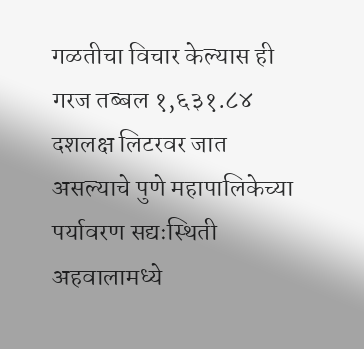गळतीचा विचार केल्यास ही गरज तब्बल १,६३१.८४ दशलक्ष लिटरवर जात असल्याचे पुणे महापालिकेच्या पर्यावरण सद्यःस्थिती अहवालामध्ये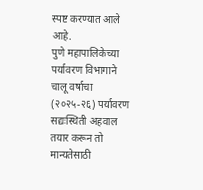स्पष्ट करण्यात आले आहे.
पुणे महापालिकेच्या पर्यावरण विभागाने चालू वर्षाचा (२०२५-२६) पर्यावरण सद्यःस्थिती अहवाल तयार करून तो मान्यतेसाठी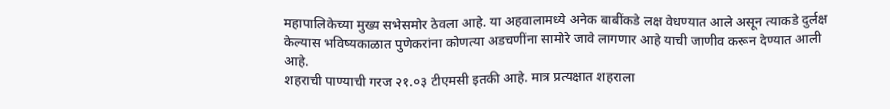महापालिकेच्या मुख्य सभेसमोर ठेवला आहे. या अहवालामध्ये अनेक बाबींकडे लक्ष वेधण्यात आले असून त्याकडे दुर्लक्ष केल्यास भविष्यकाळात पुणेकरांना कोणत्या अडचणींना सामोरे जावे लागणार आहे याची जाणीव करून देण्यात आली आहे.
शहराची पाण्याची गरज २१.०३ टीएमसी इतकी आहे. मात्र प्रत्यक्षात शहराला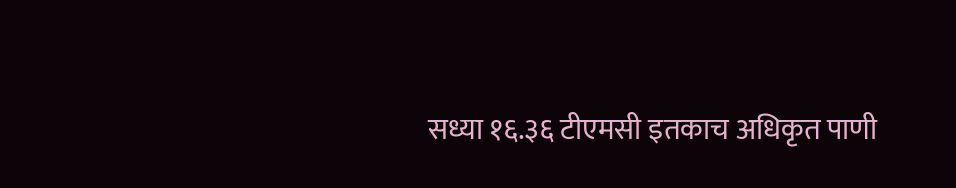सध्या १६.३६ टीएमसी इतकाच अधिकृत पाणी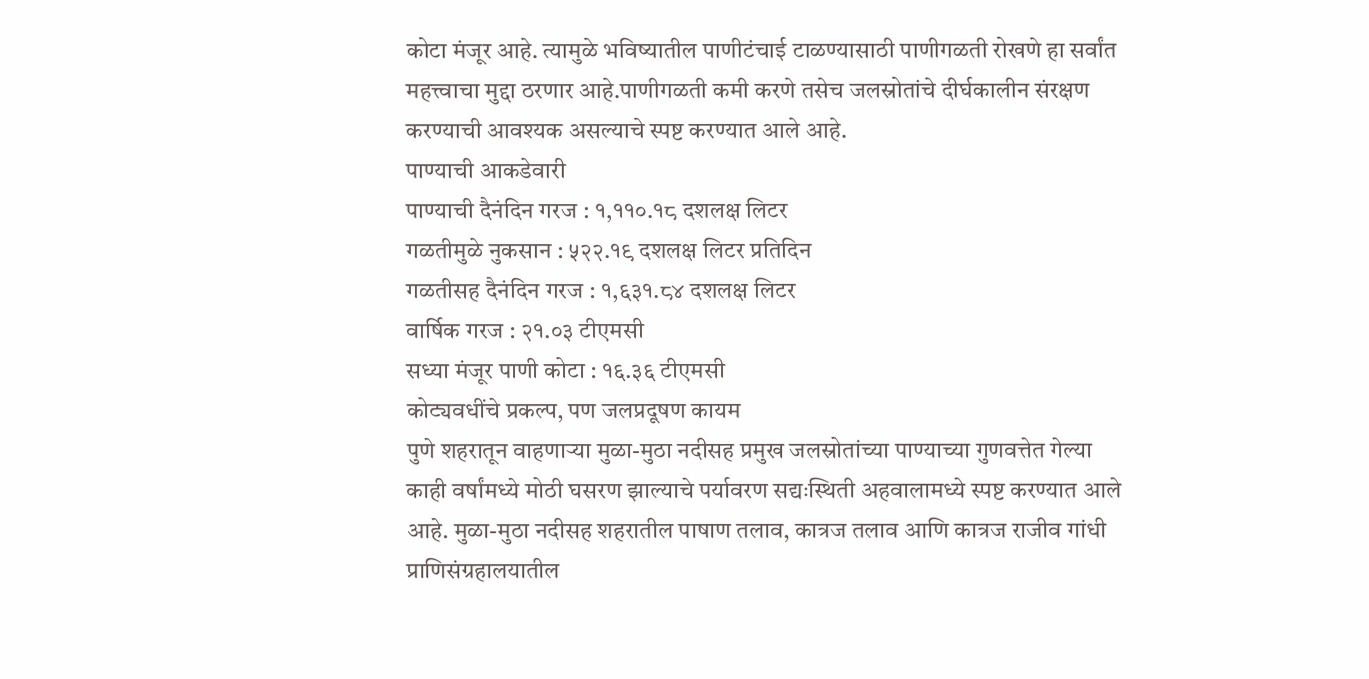कोटा मंजूर आहे. त्यामुळे भविष्यातील पाणीटंचाई टाळण्यासाठी पाणीगळती रोखणे हा सर्वांत महत्त्वाचा मुद्दा ठरणार आहे.पाणीगळती कमी करणे तसेच जलस्रोतांचे दीर्घकालीन संरक्षण करण्याची आवश्यक असल्याचे स्पष्ट करण्यात आले आहे.
पाण्याची आकडेवारी
पाण्याची दैनंदिन गरज : १,११०.१८ दशलक्ष लिटर
गळतीमुळे नुकसान : ५२२.१९ दशलक्ष लिटर प्रतिदिन
गळतीसह दैनंदिन गरज : १,६३१.८४ दशलक्ष लिटर
वार्षिक गरज : २१.०३ टीएमसी
सध्या मंजूर पाणी कोटा : १६.३६ टीएमसी
कोट्यवधींचे प्रकल्प, पण जलप्रदूषण कायम
पुणे शहरातून वाहणाऱ्या मुळा-मुठा नदीसह प्रमुख जलस्रोतांच्या पाण्याच्या गुणवत्तेत गेल्या काही वर्षांमध्ये मोठी घसरण झाल्याचे पर्यावरण सद्यःस्थिती अहवालामध्ये स्पष्ट करण्यात आले आहे. मुळा-मुठा नदीसह शहरातील पाषाण तलाव, कात्रज तलाव आणि कात्रज राजीव गांधी प्राणिसंग्रहालयातील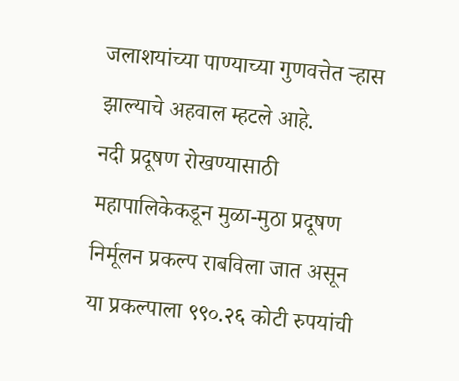जलाशयांच्या पाण्याच्या गुणवत्तेत ऱ्हास झाल्याचे अहवाल म्हटले आहे.
नदी प्रदूषण रोखण्यासाठी महापालिकेकडून मुळा-मुठा प्रदूषण निर्मूलन प्रकल्प राबविला जात असून या प्रकल्पाला ९९०.२६ कोटी रुपयांची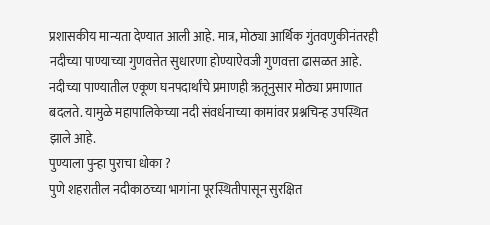प्रशासकीय मान्यता देण्यात आली आहे. मात्र, मोठ्या आर्थिक गुंतवणुकीनंतरही नदीच्या पाण्याच्या गुणवत्तेत सुधारणा होण्याऐवजी गुणवत्ता ढासळत आहे. नदीच्या पाण्यातील एकूण घनपदार्थांचे प्रमाणही ऋतूनुसार मोठ्या प्रमाणात बदलते. यामुळे महापालिकेच्या नदी संवर्धनाच्या कामांवर प्रश्नचिन्ह उपस्थित झाले आहे.
पुण्याला पुन्हा पुराचा धोका ?
पुणे शहरातील नदीकाठच्या भागांना पूरस्थितीपासून सुरक्षित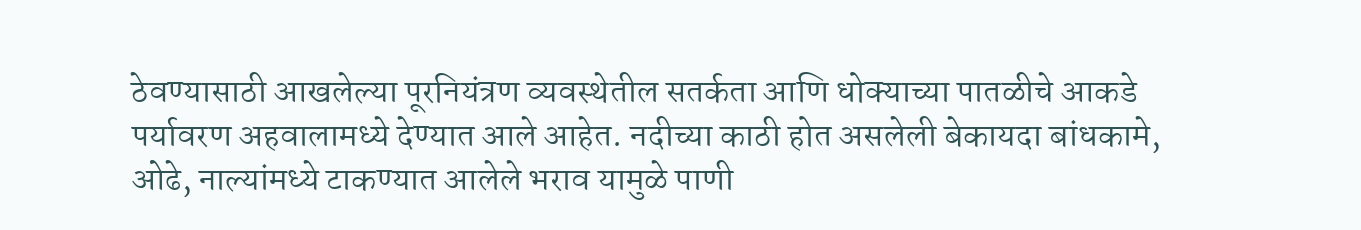ठेवण्यासाठी आखलेल्या पूरनियंत्रण व्यवस्थेतील सतर्कता आणि धोक्याच्या पातळीचे आकडे पर्यावरण अहवालामध्ये देण्यात आले आहेत. नदीच्या काठी होत असलेली बेकायदा बांधकामे, ओढे, नाल्यांमध्ये टाकण्यात आलेले भराव यामुळे पाणी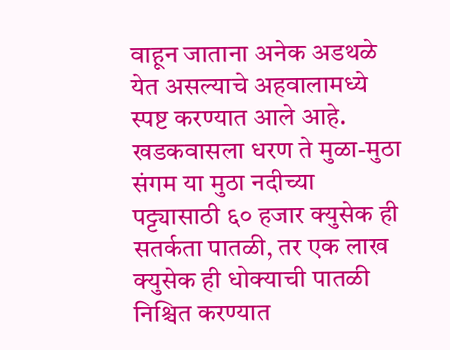वाहून जाताना अनेक अडथळे येत असल्याचे अहवालामध्ये स्पष्ट करण्यात आले आहे. खडकवासला धरण ते मुळा-मुठा संगम या मुठा नदीच्या पट्ट्यासाठी ६० हजार क्युसेक ही सतर्कता पातळी, तर एक लाख क्युसेक ही धोक्याची पातळी निश्चित करण्यात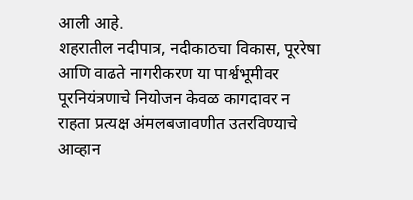आली आहे.
शहरातील नदीपात्र, नदीकाठचा विकास, पूररेषा आणि वाढते नागरीकरण या पार्श्वभूमीवर पूरनियंत्रणाचे नियोजन केवळ कागदावर न राहता प्रत्यक्ष अंमलबजावणीत उतरविण्याचे आव्हान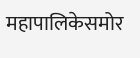महापालिकेसमोर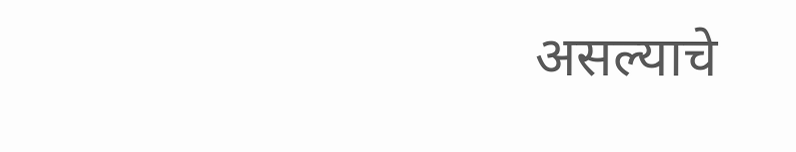असल्याचे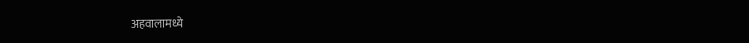अहवालामध्ये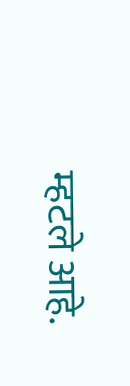म्हटले आहे.